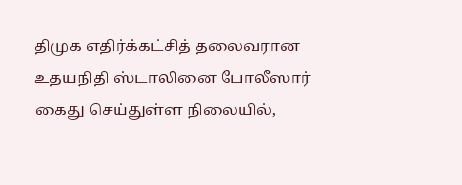திமுக எதிர்க்கட்சித் தலைவரான உதயநிதி ஸ்டாலினை போலீஸார் கைது செய்துள்ள நிலையில்,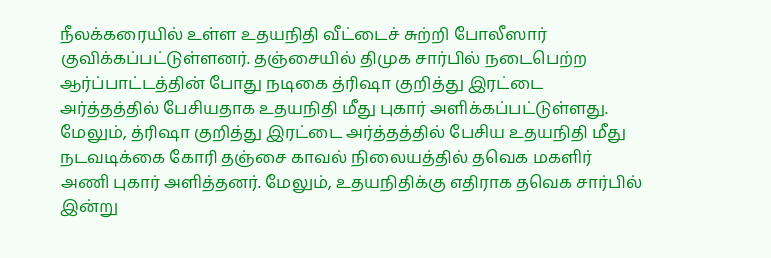நீலக்கரையில் உள்ள உதயநிதி வீட்டைச் சுற்றி போலீஸார் குவிக்கப்பட்டுள்ளனர். தஞ்சையில் திமுக சார்பில் நடைபெற்ற ஆர்ப்பாட்டத்தின் போது நடிகை த்ரிஷா குறித்து இரட்டை அர்த்தத்தில் பேசியதாக உதயநிதி மீது புகார் அளிக்கப்பட்டுள்ளது. மேலும், த்ரிஷா குறித்து இரட்டை அர்த்தத்தில் பேசிய உதயநிதி மீது நடவடிக்கை கோரி தஞ்சை காவல் நிலையத்தில் தவெக மகளிர் அணி புகார் அளித்தனர். மேலும், உதயநிதிக்கு எதிராக தவெக சார்பில் இன்று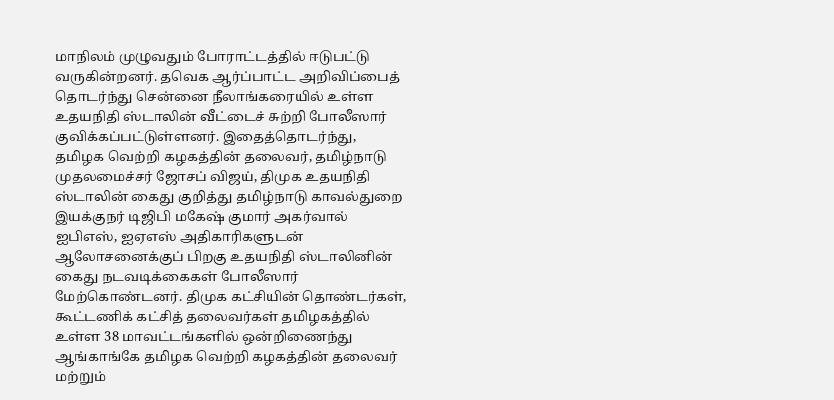மாநிலம் முழுவதும் போராட்டத்தில் ஈடுபட்டு வருகின்றனர். தவெக ஆர்ப்பாட்ட அறிவிப்பைத் தொடர்ந்து சென்னை நீலாங்கரையில் உள்ள உதயநிதி ஸ்டாலின் வீட்டைச் சுற்றி போலீஸார் குவிக்கப்பட்டுள்ளனர். இதைத்தொடர்ந்து, தமிழக வெற்றி கழகத்தின் தலைவர், தமிழ்நாடு முதலமைச்சர் ஜோசப் விஜய், திமுக உதயநிதி ஸ்டாலின் கைது குறித்து தமிழ்நாடு காவல்துறை இயக்குநர் டிஜிபி மகேஷ் குமார் அகர்வால் ஐபிஎஸ், ஐஏஎஸ் அதிகாரிகளுடன் ஆலோசனைக்குப் பிறகு உதயநிதி ஸ்டாலினின் கைது நடவடிக்கைகள் போலீஸார் மேற்கொண்டனர். திமுக கட்சியின் தொண்டர்கள், கூட்டணிக் கட்சித் தலைவர்கள் தமிழகத்தில் உள்ள 38 மாவட்டங்களில் ஒன்றிணைந்து ஆங்காங்கே தமிழக வெற்றி கழகத்தின் தலைவர் மற்றும்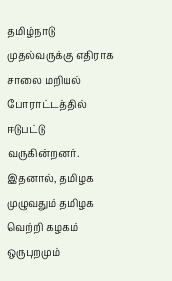தமிழ்நாடு முதல்வருக்கு எதிராக சாலை மறியல் போராட்டத்தில் ஈடுபட்டு வருகின்றனர். இதனால், தமிழக முழுவதும் தமிழக வெற்றி கழகம் ஒருபுறமும்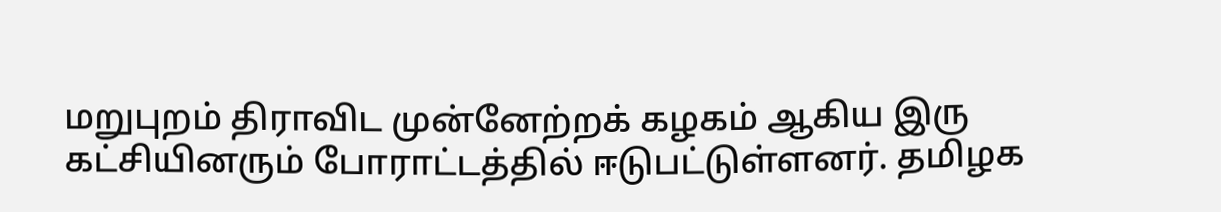மறுபுறம் திராவிட முன்னேற்றக் கழகம் ஆகிய இரு கட்சியினரும் போராட்டத்தில் ஈடுபட்டுள்ளனர். தமிழக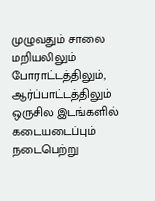முழுவதும் சாலை மறியலிலும் போராட்டத்திலும், ஆர்ப்பாட்டத்திலும் ஒருசில இடங்களில் கடையடைப்பும் நடைபெற்று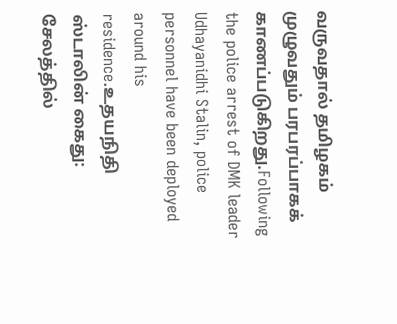வருவதால் தமிழகம் முழுவதும் பரபரப்பாகக் காணப்படுகிறது.Following the police arrest of DMK leader Udhayanidhi Stalin, police personnel have been deployed around his residence.உதயநிதி ஸ்டாலின் கைது: சேலத்தில்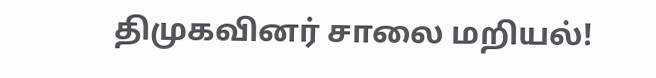திமுகவினர் சாலை மறியல்!